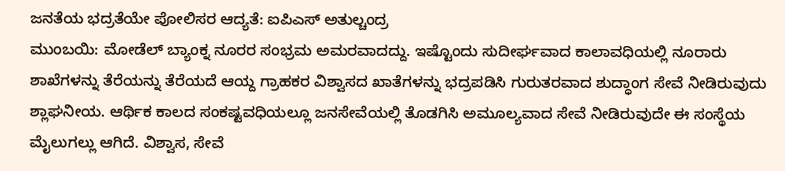ಜನತೆಯ ಭದ್ರತೆಯೇ ಪೋಲಿಸರ ಆದ್ಯತೆ: ಐಪಿಎಸ್ ಅತುಲ್ಚಂದ್ರ
ಮುಂಬಯಿ: ಮೋಡೆಲ್ ಬ್ಯಾಂಕ್ನ ನೂರರ ಸಂಭ್ರಮ ಅಮರವಾದದ್ದು. ಇಷ್ಟೊಂದು ಸುದೀರ್ಘವಾದ ಕಾಲಾವಧಿಯಲ್ಲಿ ನೂರಾರು ಶಾಖೆಗಳನ್ನು ತೆರೆಯನ್ನು ತೆರೆಯದೆ ಆಯ್ದ ಗ್ರಾಹಕರ ವಿಶ್ವಾಸದ ಖಾತೆಗಳನ್ನು ಭದ್ರಪಡಿಸಿ ಗುರುತರವಾದ ಶುದ್ಧಾಂಗ ಸೇವೆ ನೀಡಿರುವುದು ಶ್ಲಾಘನೀಯ. ಆರ್ಥಿಕ ಕಾಲದ ಸಂಕಷ್ಟವಧಿಯಲ್ಲೂ ಜನಸೇವೆಯಲ್ಲಿ ತೊಡಗಿಸಿ ಅಮೂಲ್ಯವಾದ ಸೇವೆ ನೀಡಿರುವುದೇ ಈ ಸಂಸ್ಥೆಯ ಮೈಲುಗಲ್ಲು ಆಗಿದೆ. ವಿಶ್ವಾಸ, ಸೇವೆ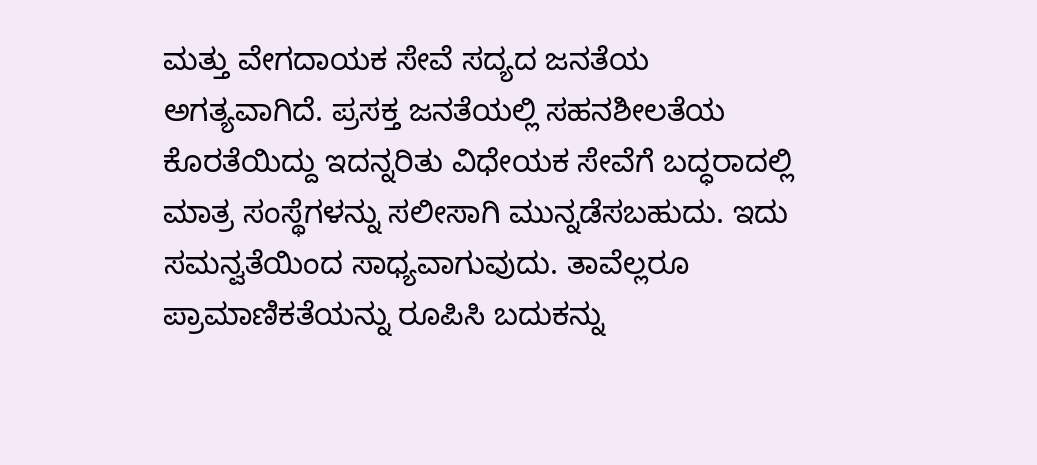ಮತ್ತು ವೇಗದಾಯಕ ಸೇವೆ ಸದ್ಯದ ಜನತೆಯ ಅಗತ್ಯವಾಗಿದೆ. ಪ್ರಸಕ್ತ ಜನತೆಯಲ್ಲಿ ಸಹನಶೀಲತೆಯ ಕೊರತೆಯಿದ್ದು ಇದನ್ನರಿತು ವಿಧೇಯಕ ಸೇವೆಗೆ ಬದ್ಧರಾದಲ್ಲಿ ಮಾತ್ರ ಸಂಸ್ಥೆಗಳನ್ನು ಸಲೀಸಾಗಿ ಮುನ್ನಡೆಸಬಹುದು. ಇದು ಸಮನ್ವತೆಯಿಂದ ಸಾಧ್ಯವಾಗುವುದು. ತಾವೆಲ್ಲರೂ ಪ್ರಾಮಾಣಿಕತೆಯನ್ನು ರೂಪಿಸಿ ಬದುಕನ್ನು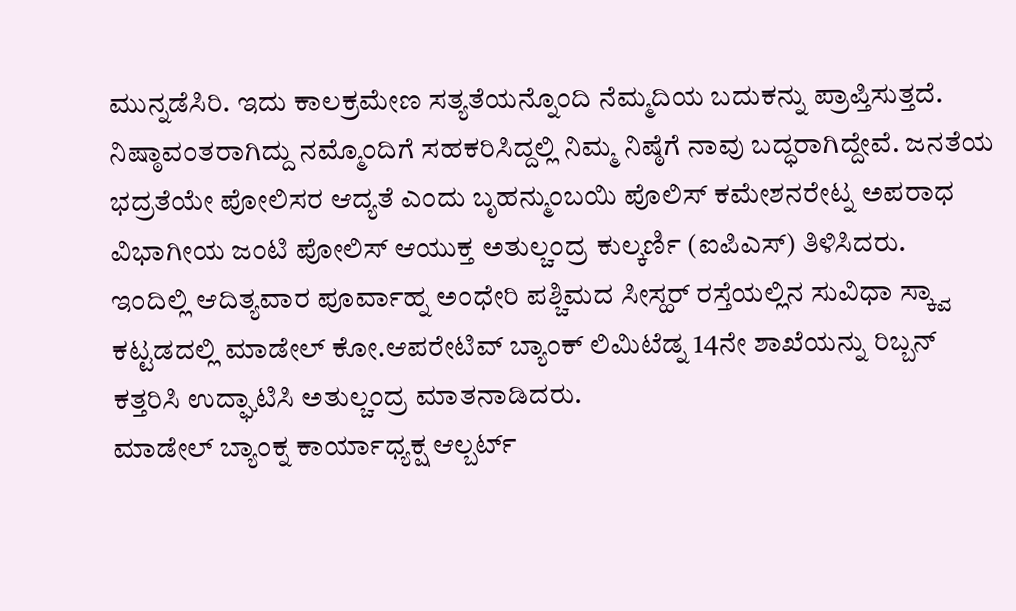ಮುನ್ನಡೆಸಿರಿ. ಇದು ಕಾಲಕ್ರಮೇಣ ಸತ್ಯತೆಯನ್ನೊಂದಿ ನೆಮ್ಮದಿಯ ಬದುಕನ್ನು ಪ್ರಾಪ್ತಿಸುತ್ತದೆ. ನಿಷ್ಠಾವಂತರಾಗಿದ್ದು ನಮ್ಮೊಂದಿಗೆ ಸಹಕರಿಸಿದ್ದಲ್ಲಿ ನಿಮ್ಮ ನಿಷ್ಠೆಗೆ ನಾವು ಬದ್ಧರಾಗಿದ್ದೇವೆ. ಜನತೆಯ ಭದ್ರತೆಯೇ ಪೋಲಿಸರ ಆದ್ಯತೆ ಎಂದು ಬೃಹನ್ಮುಂಬಯಿ ಪೊಲಿಸ್ ಕಮೇಶನರೇಟ್ನ ಅಪರಾಧ ವಿಭಾಗೀಯ ಜಂಟಿ ಪೋಲಿಸ್ ಆಯುಕ್ತ ಅತುಲ್ಚಂದ್ರ ಕುಲ್ಕರ್ಣಿ (ಐಪಿಎಸ್) ತಿಳಿಸಿದರು.
ಇಂದಿಲ್ಲಿ ಆದಿತ್ಯವಾರ ಪೂರ್ವಾಹ್ನ ಅಂಧೇರಿ ಪಶ್ಚಿಮದ ಸೀಸ್ಹರ್ ರಸ್ತೆಯಲ್ಲಿನ ಸುವಿಧಾ ಸ್ಕ್ವಾ ಕಟ್ಟಡದಲ್ಲಿ ಮಾಡೇಲ್ ಕೋ.ಆಪರೇಟಿವ್ ಬ್ಯಾಂಕ್ ಲಿಮಿಟೆಡ್ನ 14ನೇ ಶಾಖೆಯನ್ನು ರಿಬ್ಬನ್ ಕತ್ತರಿಸಿ ಉದ್ಘಾಟಿಸಿ ಅತುಲ್ಚಂದ್ರ ಮಾತನಾಡಿದರು.
ಮಾಡೇಲ್ ಬ್ಯಾಂಕ್ನ ಕಾರ್ಯಾಧ್ಯಕ್ಷ ಆಲ್ಬರ್ಟ್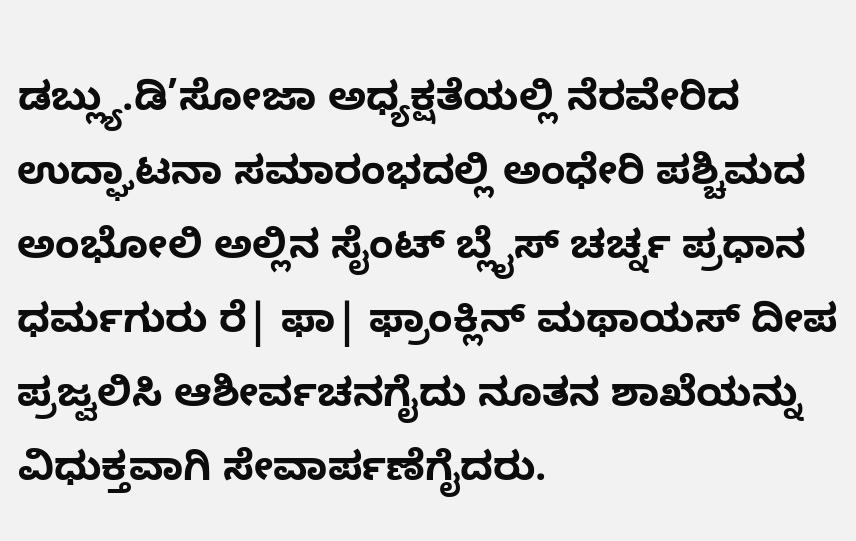ಡಬ್ಲ್ಯು.ಡಿ’ಸೋಜಾ ಅಧ್ಯಕ್ಷತೆಯಲ್ಲಿ ನೆರವೇರಿದ ಉದ್ಘಾಟನಾ ಸಮಾರಂಭದಲ್ಲಿ ಅಂಧೇರಿ ಪಶ್ಚಿಮದ ಅಂಭೋಲಿ ಅಲ್ಲಿನ ಸೈಂಟ್ ಬ್ಲೈಸ್ ಚರ್ಚ್ನ ಪ್ರಧಾನ ಧರ್ಮಗುರು ರೆ| ಫಾ| ಫ್ರಾಂಕ್ಲಿನ್ ಮಥಾಯಸ್ ದೀಪ ಪ್ರಜ್ವಲಿಸಿ ಆಶೀರ್ವಚನಗೈದು ನೂತನ ಶಾಖೆಯನ್ನು ವಿಧುಕ್ತವಾಗಿ ಸೇವಾರ್ಪಣೆಗೈದರು.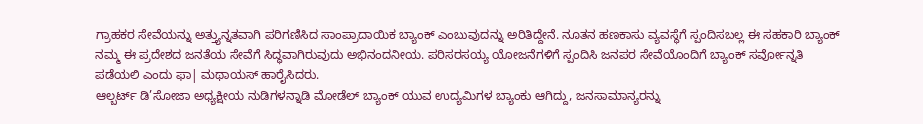ಗ್ರಾಹಕರ ಸೇವೆಯನ್ನು ಅತ್ತ್ಯುನ್ನತವಾಗಿ ಪರಿಗಣಿಸಿದ ಸಾಂಪ್ರಾದಾಯಿಕ ಬ್ಯಾಂಕ್ ಎಂಬುವುದನ್ನು ಅರಿತಿದ್ದೇನೆ. ನೂತನ ಹಣಕಾಸು ವ್ಯವಸ್ಥೆಗೆ ಸ್ಪಂದಿಸಬಲ್ಲ ಈ ಸಹಕಾರಿ ಬ್ಯಾಂಕ್ ನಮ್ಮ ಈ ಪ್ರದೇಶದ ಜನತೆಯ ಸೇವೆಗೆ ಸಿದ್ಧವಾಗಿರುವುದು ಅಭಿನಂದನೀಯ. ಪರಿಸರಸಯ್ಯ ಯೋಜನೆಗಳಿಗೆ ಸ್ಪಂದಿಸಿ ಜನಪರ ಸೇವೆಯೊಂದಿಗೆ ಬ್ಯಾಂಕ್ ಸರ್ವೋನ್ನತಿ ಪಡೆಯಲಿ ಎಂದು ಫಾ| ಮಥಾಯಸ್ ಹಾರೈಸಿದರು.
ಆಲ್ಬರ್ಟ್ ಡಿ’ಸೋಜಾ ಅಧ್ಯಕ್ಷೀಯ ನುಡಿಗಳನ್ನಾಡಿ ಮೋಡೆಲ್ ಬ್ಯಾಂಕ್ ಯುವ ಉದ್ಯಮಿಗಳ ಬ್ಯಾಂಕು ಆಗಿದ್ದು, ಜನಸಾಮಾನ್ಯರನ್ನು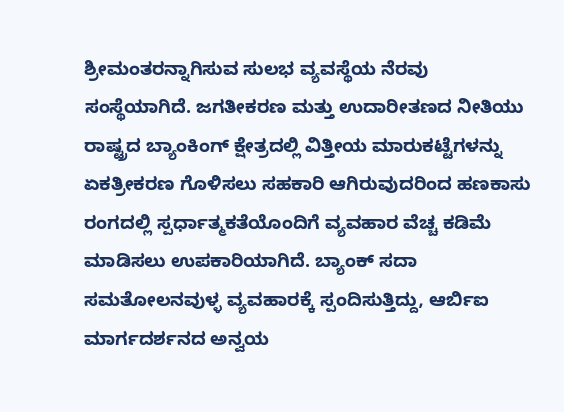ಶ್ರೀಮಂತರನ್ನಾಗಿಸುವ ಸುಲಭ ವ್ಯವಸ್ಥೆಯ ನೆರವು ಸಂಸ್ಥೆಯಾಗಿದೆ. ಜಗತೀಕರಣ ಮತ್ತು ಉದಾರೀತಣದ ನೀತಿಯು ರಾಷ್ಟ್ರದ ಬ್ಯಾಂಕಿಂಗ್ ಕ್ಷೇತ್ರದಲ್ಲಿ ವಿತ್ತೀಯ ಮಾರುಕಟ್ಟೆಗಳನ್ನು ಏಕತ್ರೀಕರಣ ಗೊಳಿಸಲು ಸಹಕಾರಿ ಆಗಿರುವುದರಿಂದ ಹಣಕಾಸು ರಂಗದಲ್ಲಿ ಸ್ಪರ್ಧಾತ್ಮಕತೆಯೊಂದಿಗೆ ವ್ಯವಹಾರ ವೆಚ್ಚ ಕಡಿಮೆ ಮಾಡಿಸಲು ಉಪಕಾರಿಯಾಗಿದೆ. ಬ್ಯಾಂಕ್ ಸದಾ ಸಮತೋಲನವುಳ್ಳ ವ್ಯವಹಾರಕ್ಕೆ ಸ್ಪಂದಿಸುತ್ತಿದ್ದು, ಆರ್ಬಿಐ ಮಾರ್ಗದರ್ಶನದ ಅನ್ವಯ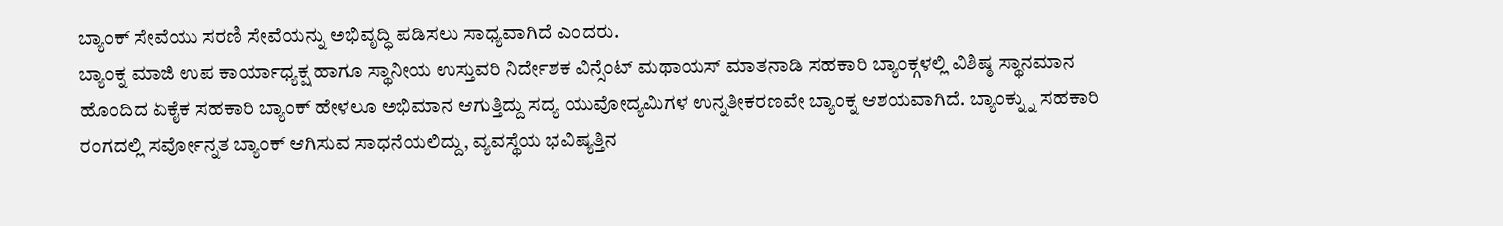ಬ್ಯಾಂಕ್ ಸೇವೆಯು ಸರಣಿ ಸೇವೆಯನ್ನು ಅಭಿವೃದ್ಧಿ ಪಡಿಸಲು ಸಾಧ್ಯವಾಗಿದೆ ಎಂದರು.
ಬ್ಯಾಂಕ್ನ ಮಾಜಿ ಉಪ ಕಾರ್ಯಾಧ್ಯಕ್ಷ ಹಾಗೂ ಸ್ಥಾನೀಯ ಉಸ್ತುವರಿ ನಿರ್ದೇಶಕ ವಿನ್ಸೆಂಟ್ ಮಥಾಯಸ್ ಮಾತನಾಡಿ ಸಹಕಾರಿ ಬ್ಯಾಂಕ್ಗಳಲ್ಲಿ ವಿಶಿಷ್ಠ ಸ್ಥಾನಮಾನ ಹೊಂದಿದ ಏಕೈಕ ಸಹಕಾರಿ ಬ್ಯಾಂಕ್ ಹೇಳಲೂ ಅಭಿಮಾನ ಆಗುತ್ತಿದ್ದು ಸದ್ಯ ಯುವೋದ್ಯಮಿಗಳ ಉನ್ನತೀಕರಣವೇ ಬ್ಯಾಂಕ್ನ ಆಶಯವಾಗಿದೆ. ಬ್ಯಾಂಕ್ನ್ನು ಸಹಕಾರಿ ರಂಗದಲ್ಲಿ ಸರ್ವೋನ್ನತ ಬ್ಯಾಂಕ್ ಆಗಿಸುವ ಸಾಧನೆಯಲಿದ್ದು, ವ್ಯವಸ್ಥೆಯ ಭವಿಷ್ಯತ್ತಿನ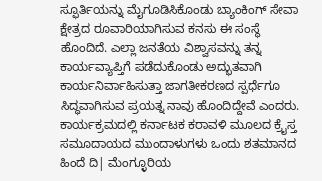ಸ್ಫೂರ್ತಿಯನ್ನು ಮೈಗೂಡಿಸಿಕೊಂಡು ಬ್ಯಾಂಕಿಂಗ್ ಸೇವಾ ಕ್ಷೇತ್ರದ ರೂವಾರಿಯಾಗಿಸುವ ಕನಸು ಈ ಸಂಸ್ಥೆ ಹೊಂದಿದೆ. ಎಲ್ಲಾ ಜನತೆಯ ವಿಶ್ವಾಸವನ್ನು ತನ್ನ ಕಾರ್ಯವ್ಯಾಪ್ತಿಗೆ ಪಡೆದುಕೊಂಡು ಅದ್ಭುತವಾಗಿ ಕಾರ್ಯನಿರ್ವಾಹಿಸುತ್ತಾ ಜಾಗತೀಕರಣದ ಸ್ಪರ್ಧೆಗೂ ಸಿದ್ಧವಾಗಿಸುವ ಪ್ರಯತ್ನ ನಾವು ಹೊಂದಿದ್ದೇವೆ ಎಂದರು.
ಕಾರ್ಯಕ್ರಮದಲ್ಲಿ ಕರ್ನಾಟಕ ಕರಾವಳಿ ಮೂಲದ ಕ್ರೈಸ್ತ ಸಮೂದಾಯದ ಮುಂದಾಳುಗಳು ಒಂದು ಶತಮಾನದ ಹಿಂದೆ ದಿ| ಮೆಂಗ್ಳೂರಿಯ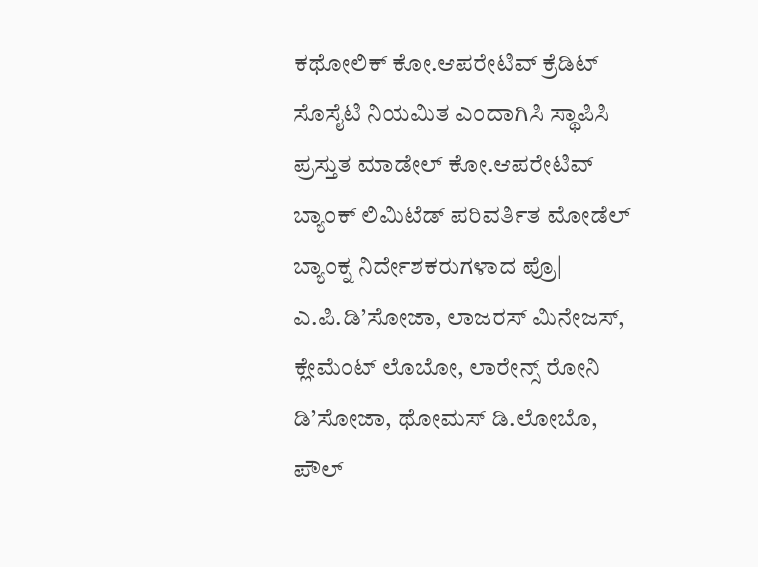ಕಥೋಲಿಕ್ ಕೋ.ಆಪರೇಟಿವ್ ಕ್ರೆಡಿಟ್ ಸೊಸೈಟಿ ನಿಯಮಿತ ಎಂದಾಗಿಸಿ ಸ್ಥಾಪಿಸಿ ಪ್ರಸ್ತುತ ಮಾಡೇಲ್ ಕೋ.ಆಪರೇಟಿವ್ ಬ್ಯಾಂಕ್ ಲಿಮಿಟೆಡ್ ಪರಿವರ್ತಿತ ಮೋಡೆಲ್ ಬ್ಯಾಂಕ್ನ ನಿರ್ದೇಶಕರುಗಳಾದ ಪ್ರೊ| ಎ.ಪಿ.ಡಿ’ಸೋಜಾ, ಲಾಜರಸ್ ಮಿನೇಜಸ್, ಕ್ಲೇಮೆಂಟ್ ಲೊಬೋ, ಲಾರೇನ್ಸ್ ರೋನಿ ಡಿ’ಸೋಜಾ, ಥೋಮಸ್ ಡಿ.ಲೋಬೊ, ಪೌಲ್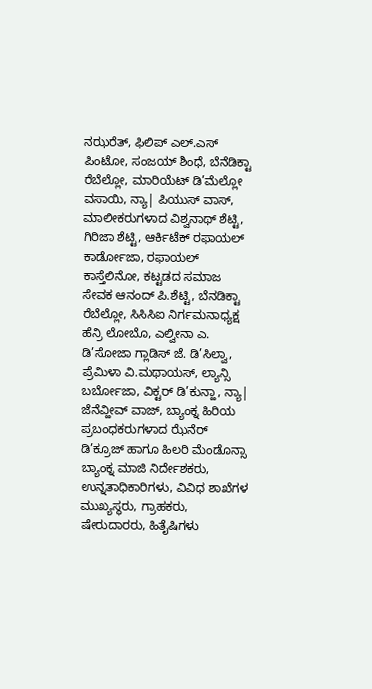ನಝರೆತ್, ಫಿಲಿಪ್ ಎಲ್.ಎಸ್ ಪಿಂಟೋ, ಸಂಜಯ್ ಶಿಂಧೆ, ಬೆನೆಡಿಕ್ಟಾ ರೆಬೆಲ್ಲೋ, ಮಾರಿಯೆಟ್ ಡಿ’ಮೆಲ್ಲೋ ವಸಾಯಿ, ನ್ಯಾ| ಪಿಯುಸ್ ವಾಸ್, ಮಾಲೀಕರುಗಳಾದ ವಿಶ್ವನಾಥ್ ಶೆಟ್ಟಿ, ಗಿರಿಜಾ ಶೆಟ್ಟಿ, ಆರ್ಕಿಟೆಕ್ ರಫಾಯಲ್ ಕಾರ್ಡೋಜಾ, ರಫಾಯಲ್ ಕಾಸ್ತೆಲಿನೋ, ಕಟ್ಟಡದ ಸಮಾಜ ಸೇವಕ ಆನಂದ್ ಪಿ.ಶೆಟ್ಟಿ, ಬೆನಡಿಕ್ಟಾ ರೆಬೆಲ್ಲೋ, ಸಿಸಿಸಿಐ ನಿರ್ಗಮನಾಧ್ಯಕ್ಷ ಹೆನ್ರಿ ಲೋಬೊ, ಎಲ್ವೀನಾ ಎ. ಡಿ’ಸೋಜಾ ಗ್ಲಾಡಿಸ್ ಜೆ. ಡಿ’ಸಿಲ್ವಾ, ಪ್ರೆಮಿಳಾ ವಿ.ಮಥಾಯಸ್, ಲ್ಯಾನ್ಸಿ ಬರ್ಬೋಜಾ, ವಿಕ್ಟರ್ ಡಿ’ಕುನ್ಹಾ, ನ್ಯಾ| ಜೆನೆವ್ಹೀವ್ ವಾಜ್, ಬ್ಯಾಂಕ್ನ ಹಿರಿಯ ಪ್ರಬಂಧಕರುಗಳಾದ ಝೆನೆರ್ ಡಿ’ಕ್ರೂಜ್ ಹಾಗೂ ಹಿಲರಿ ಮೆಂಡೊನ್ಸಾ ಬ್ಯಾಂಕ್ನ ಮಾಜಿ ನಿರ್ದೇಶಕರು, ಉನ್ನತಾಧಿಕಾರಿಗಳು, ವಿವಿಧ ಶಾಖೆಗಳ ಮುಖ್ಯಸ್ಥರು, ಗ್ರಾಹಕರು, ಷೇರುದಾರರು, ಹಿತೈಷಿಗಳು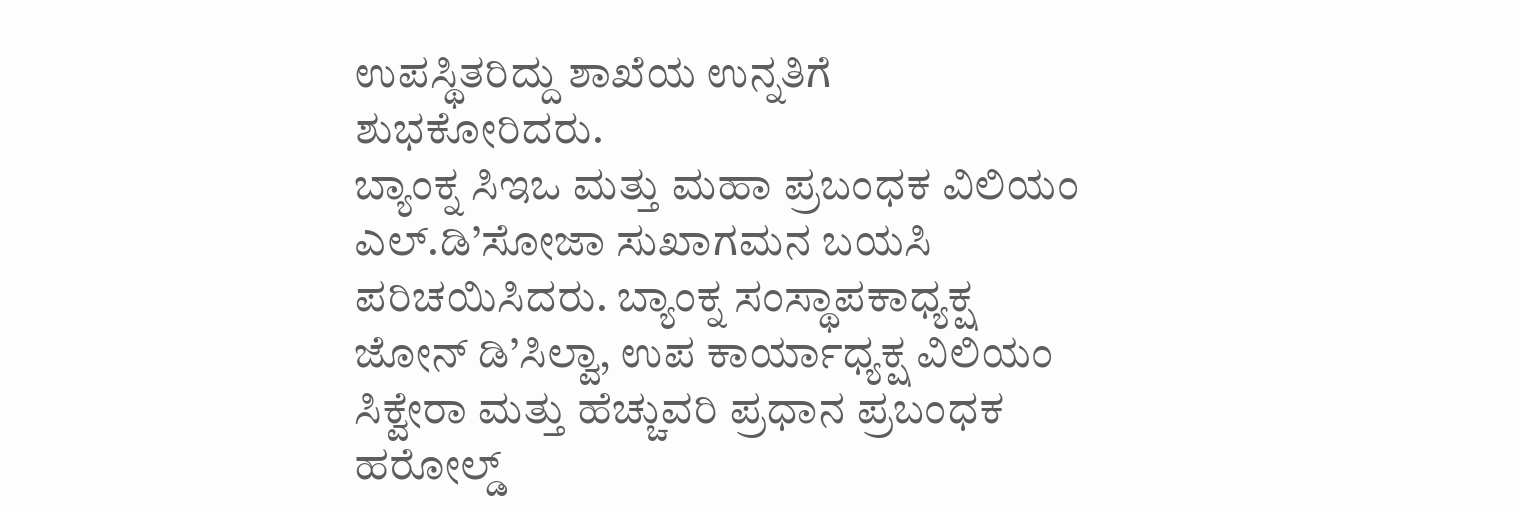ಉಪಸ್ಥಿತರಿದ್ದು ಶಾಖೆಯ ಉನ್ನತಿಗೆ ಶುಭಕೋರಿದರು.
ಬ್ಯಾಂಕ್ನ ಸಿಇಒ ಮತ್ತು ಮಹಾ ಪ್ರಬಂಧಕ ವಿಲಿಯಂ ಎಲ್.ಡಿ’ಸೋಜಾ ಸುಖಾಗಮನ ಬಯಸಿ ಪರಿಚಯಿಸಿದರು. ಬ್ಯಾಂಕ್ನ ಸಂಸ್ಥಾಪಕಾಧ್ಯಕ್ಷ ಜೋನ್ ಡಿ’ಸಿಲ್ವಾ, ಉಪ ಕಾರ್ಯಾಧ್ಯಕ್ಷ ವಿಲಿಯಂ ಸಿಕ್ವೇರಾ ಮತ್ತು ಹೆಚ್ಚುವರಿ ಪ್ರಧಾನ ಪ್ರಬಂಧಕ ಹರೋಲ್ಡ್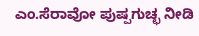ಎಂ.ಸೆರಾವೋ ಪುಷ್ಪಗುಚ್ಛ ನೀಡಿ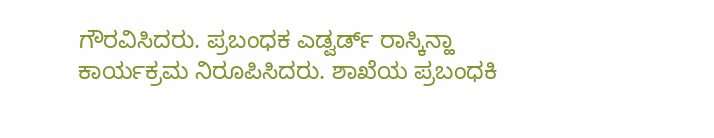ಗೌರವಿಸಿದರು. ಪ್ರಬಂಧಕ ಎಡ್ವರ್ಡ್ ರಾಸ್ಕಿನ್ಹಾ ಕಾರ್ಯಕ್ರಮ ನಿರೂಪಿಸಿದರು. ಶಾಖೆಯ ಪ್ರಬಂಧಕಿ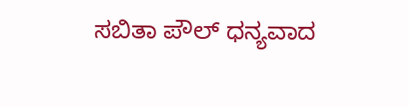ಸಬಿತಾ ಪೌಲ್ ಧನ್ಯವಾದ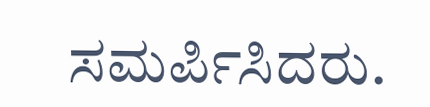ಸಮರ್ಪಿಸಿದರು.